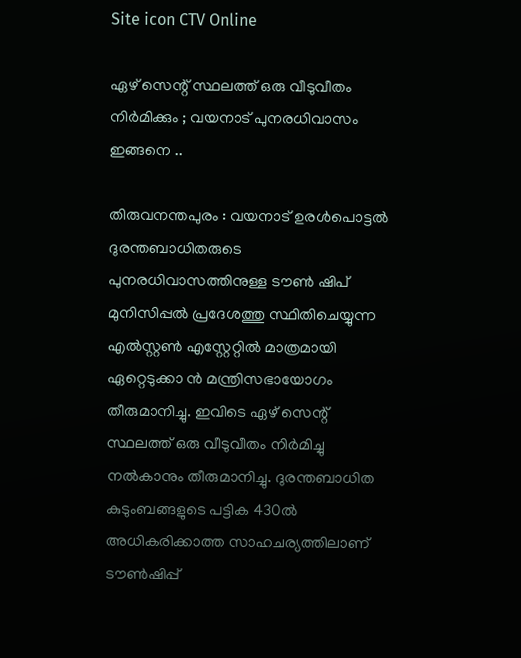Site icon CTV Online

ഏഴ് സെന്റ് സ്ഥലത്ത് ഒരു വീടുവീതം നിർമിക്കും ; വയനാട് പുനരധിവാസം ഇങ്ങനെ ..

തിരുവനന്തപുരം : വയനാട് ഉരൾപൊട്ടൽ ദുരന്തബാധിതരുടെ പുനരധിവാസത്തിനുള്ള ടൗൺ ഷിപ് മുനിസിപ്പൽ പ്രദേശത്തു സ്ഥിതിചെയ്യുന്ന എൽസ്റ്റൺ എസ്റ്റേറ്റിൽ മാത്രമായി ഏറ്റെടുക്കാ ൻ മന്ത്രിസഭായോഗം തീരുമാനിച്ചു. ഇവിടെ ഏഴ് സെന്റ് സ്ഥലത്ത് ഒരു വീടുവീതം നിർമിച്ചു നൽകാനും തീരുമാനിച്ചു. ദുരന്തബാധിത കുടുംബങ്ങളുടെ പട്ടിക 430ൽ അധികരിക്കാത്ത സാഹചര്യത്തിലാണ് ടൗൺഷിപ്പ്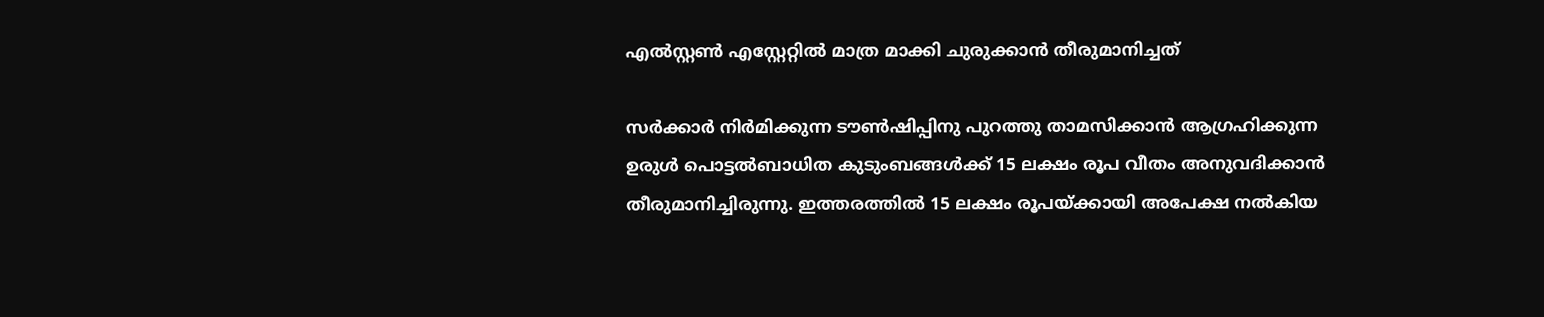എൽസ്റ്റൺ എസ്റ്റേറ്റിൽ മാത്ര മാക്കി ചുരുക്കാൻ തീരുമാനിച്ചത്

സർക്കാർ നിർമിക്കുന്ന ടൗൺഷിപ്പിനു പുറത്തു താമസിക്കാൻ ആഗ്രഹിക്കുന്ന ഉരുൾ പൊട്ടൽബാധിത കുടുംബങ്ങൾക്ക് 15 ലക്ഷം രൂപ വീതം അനുവദിക്കാൻ തീരുമാനിച്ചിരുന്നു. ഇത്തരത്തിൽ 15 ലക്ഷം രൂപയ്ക്കായി അപേക്ഷ നൽകിയ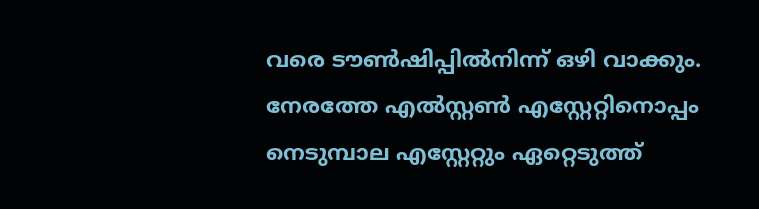വരെ ടൗൺഷിപ്പിൽനിന്ന് ഒഴി വാക്കും. നേരത്തേ എൽസ്റ്റൺ എസ്റ്റേറ്റിനൊപ്പം നെടുമ്പാല എസ്റ്റേറ്റും ഏറ്റെടുത്ത്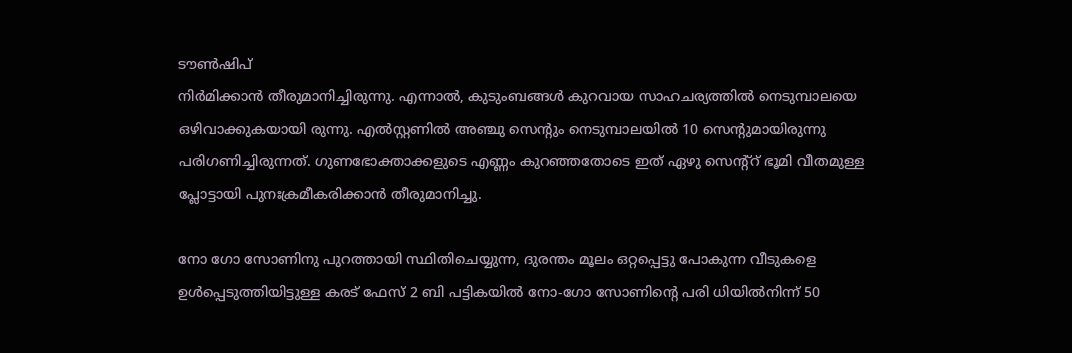ടൗൺഷിപ്
നിർമിക്കാൻ തീരുമാനിച്ചിരുന്നു. എന്നാൽ, കുടുംബങ്ങൾ കുറവായ സാഹചര്യത്തിൽ നെടുമ്പാലയെ ഒഴിവാക്കുകയായി രുന്നു. എൽസ്റ്റണിൽ അഞ്ചു സെന്റും നെടുമ്പാലയിൽ 10 സെന്റുമായിരുന്നു പരിഗണിച്ചിരുന്നത്. ഗുണഭോക്താക്കളുടെ എണ്ണം കുറഞ്ഞതോടെ ഇത് ഏഴു സെന്റ്റ് ഭൂമി വീതമുള്ള പ്ലോട്ടായി പുനഃക്രമീകരിക്കാൻ തീരുമാനിച്ചു.

നോ ഗോ സോണിനു പുറത്തായി സ്ഥിതിചെയ്യുന്ന, ദുരന്തം മൂലം ഒറ്റപ്പെട്ടു പോകുന്ന വീടുകളെ ഉൾപ്പെടുത്തിയിട്ടുള്ള കരട് ഫേസ് 2 ബി പട്ടികയിൽ നോ-ഗോ സോണിൻ്റെ പരി ധിയിൽനിന്ന് 50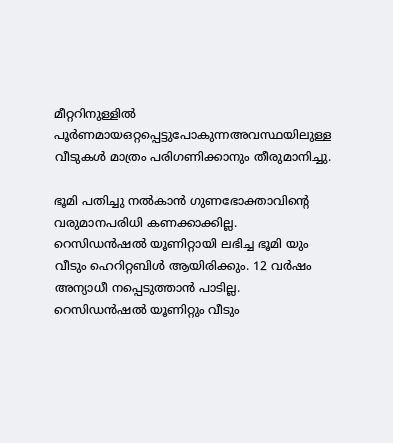മീറ്ററിനുള്ളിൽ പൂർണമായഒറ്റപ്പെട്ടുപോകുന്നഅവസ്ഥയിലുള്ള വീടുകൾ മാത്രം പരിഗണിക്കാനും തീരുമാനിച്ചു.

ഭൂമി പതിച്ചു നൽകാൻ ഗുണഭോക്താവിന്റെ വരുമാനപരിധി കണക്കാക്കില്ല. റെസിഡൻഷൽ യൂണിറ്റായി ലഭിച്ച ഭൂമി യും വീടും ഹെറിറ്റബിൾ ആയിരിക്കും. 12 വർഷം അന്യാധീ നപ്പെടുത്താൻ പാടില്ല. റെസിഡൻഷൽ യൂണിറ്റും വീടും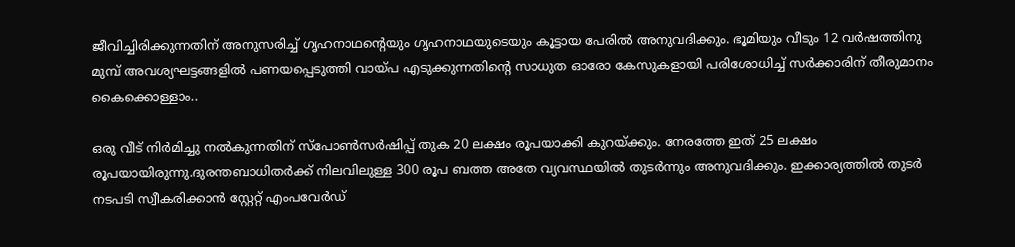ജീവിച്ചിരിക്കുന്നതിന് അനുസരിച്ച് ഗൃഹനാഥൻ്റെയും ഗൃഹനാഥയുടെയും കൂട്ടായ പേരിൽ അനുവദിക്കും. ഭൂമിയും വീടും 12 വർഷത്തിനു മുമ്പ് അവശ്യഘട്ടങ്ങളിൽ പണയപ്പെടുത്തി വായ്‌പ എടുക്കുന്നതിൻ്റെ സാധുത ഓരോ കേസുകളായി പരിശോധിച്ച് സർക്കാരിന് തീരുമാനം കൈക്കൊള്ളാം..

ഒരു വീട് നിർമിച്ചു നൽകുന്നതിന് സ്പോൺസർഷിപ്പ് തുക 20 ലക്ഷം രൂപയാക്കി കുറയ്ക്കും. നേരത്തേ ഇത് 25 ലക്ഷം രൂപയായിരുന്നു.ദുരന്തബാധിതർക്ക് നിലവിലുള്ള 300 രൂപ ബത്ത അതേ വ്യവസ്ഥയിൽ തുടർന്നും അനുവദിക്കും. ഇക്കാര്യത്തിൽ തുടർ നടപടി സ്വീകരിക്കാൻ സ്റ്റേറ്റ് എംപവേർഡ്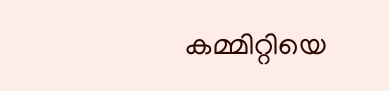കമ്മിറ്റിയെ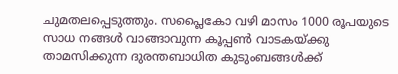ചുമതലപ്പെടുത്തും. സപ്ലൈകോ വഴി മാസം 1000 രൂപയുടെ സാധ നങ്ങൾ വാങ്ങാവുന്ന കൂപ്പൺ വാടകയ്ക്കു താമസിക്കുന്ന ദുരന്തബാധിത കുടുംബങ്ങൾക്ക്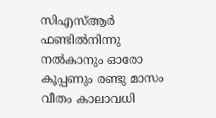സിഎസ്ആർ ഫണ്ടിൽനിന്നു നൽകാനും ഓരോ കൂപ്പണും രണ്ടു മാസം വീതം കാലാവധി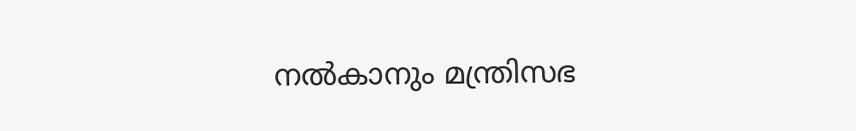നൽകാനും മന്ത്രിസഭ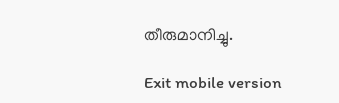തീരുമാനിച്ചു.

Exit mobile version